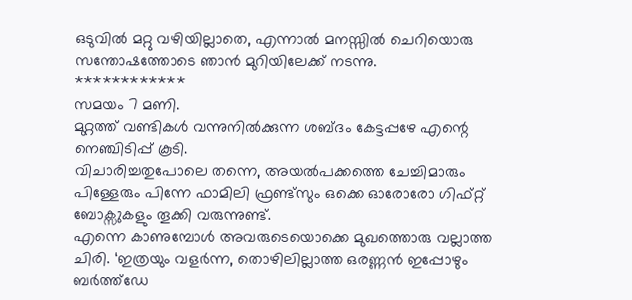ഒടുവിൽ മറ്റു വഴിയില്ലാതെ, എന്നാൽ മനസ്സിൽ ചെറിയൊരു സന്തോഷത്തോടെ ഞാൻ മുറിയിലേക്ക് നടന്നു.
************
സമയം 7 മണി.
മുറ്റത്ത് വണ്ടികൾ വന്നുനിൽക്കുന്ന ശബ്ദം കേട്ടപ്പഴേ എന്റെ നെഞ്ചിടിപ്പ് കൂടി.
വിചാരിച്ചതുപോലെ തന്നെ, അയൽപക്കത്തെ ചേച്ചിമാരും പിള്ളേരും പിന്നേ ഫാമിലി ഫ്രണ്ട്സും ഒക്കെ ഓരോരോ ഗിഫ്റ്റ് ബോക്സുകളും തൂക്കി വരുന്നുണ്ട്.
എന്നെ കാണുമ്പോൾ അവരുടെയൊക്കെ മുഖത്തൊരു വല്ലാത്ത ചിരി. ‘ഇത്രയും വളർന്ന, തൊഴിലില്ലാത്ത ഒരണ്ണൻ ഇപ്പോഴും ബർത്ത്ഡേ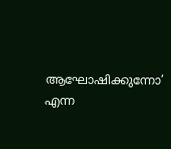ആഘോഷിക്കുന്നോ’ എന്ന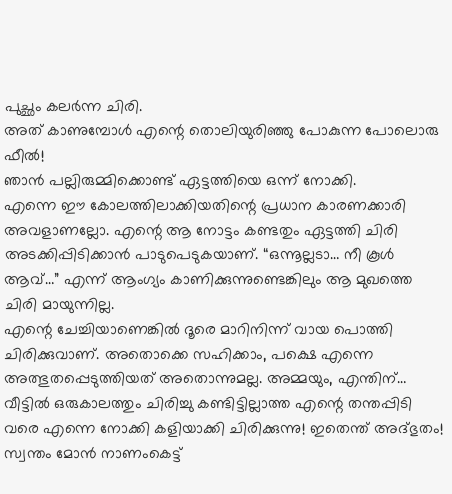പുച്ഛം കലർന്ന ചിരി.
അത് കാണുമ്പോൾ എന്റെ തൊലിയുരിഞ്ഞു പോകുന്ന പോലൊരു ഫീൽ!
ഞാൻ പല്ലിരുമ്മിക്കൊണ്ട് ഏട്ടത്തിയെ ഒന്ന് നോക്കി.
എന്നെ ഈ കോലത്തിലാക്കിയതിന്റെ പ്രധാന കാരണക്കാരി അവളാണല്ലോ. എന്റെ ആ നോട്ടം കണ്ടതും ഏട്ടത്തി ചിരി അടക്കിപ്പിടിക്കാൻ പാടുപെടുകയാണ്. “ഒന്നൂല്ലടാ… നീ കൂൾ ആവ്…” എന്ന് ആംഗ്യം കാണിക്കുന്നുണ്ടെങ്കിലും ആ മുഖത്തെ ചിരി മായുന്നില്ല.
എന്റെ ചേച്ചിയാണെങ്കിൽ ദൂരെ മാറിനിന്ന് വായ പൊത്തി ചിരിക്കുവാണ്. അതൊക്കെ സഹിക്കാം, പക്ഷെ എന്നെ അത്ഭുതപ്പെടുത്തിയത് അതൊന്നുമല്ല. അമ്മയും, എന്തിന്… വീട്ടിൽ ഒരുകാലത്തും ചിരിച്ചു കണ്ടിട്ടില്ലാത്ത എന്റെ തന്തപ്പിടി വരെ എന്നെ നോക്കി കളിയാക്കി ചിരിക്കുന്നു! ഇതെന്ത് അദ്ഭുതം! സ്വന്തം മോൻ നാണംകെട്ട്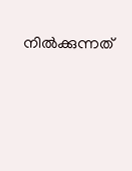നിൽക്കുന്നത്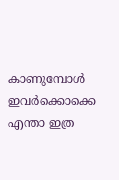കാണുമ്പോൾ ഇവർക്കൊക്കെ എന്താ ഇത്ര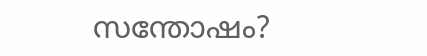സന്തോഷം?